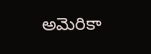అమెరికా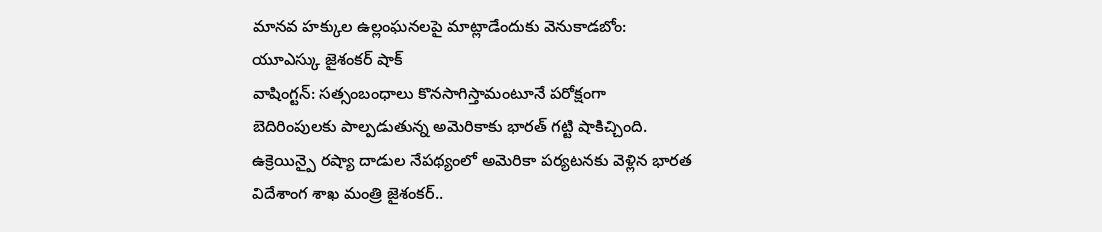మానవ హక్కుల ఉల్లంఘనలపై మాట్లాడేందుకు వెనుకాడబోం: యూఎస్కు జైశంకర్ షాక్
వాషింగ్టన్: సత్సంబంధాలు కొనసాగిస్తామంటూనే పరోక్షంగా బెదిరింపులకు పాల్పడుతున్న అమెరికాకు భారత్ గట్టి షాకిచ్చింది. ఉక్రెయిన్పై రష్యా దాడుల నేపథ్యంలో అమెరికా పర్యటనకు వెళ్లిన భారత విదేశాంగ శాఖ మంత్రి జైశంకర్..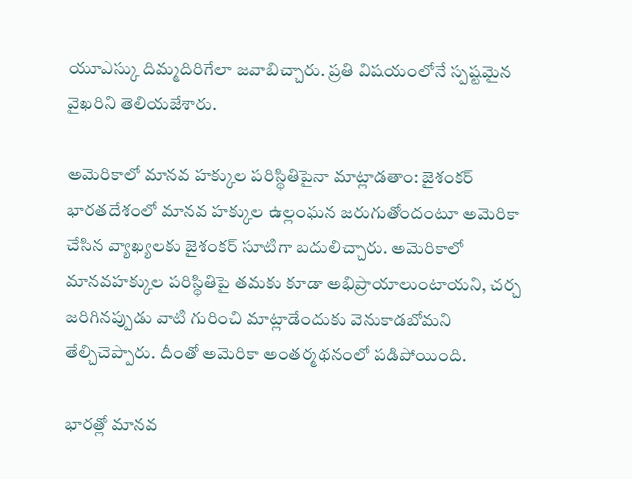యూఎస్కు దిమ్మదిరిగేలా జవాబిచ్చారు. ప్రతి విషయంలోనే స్పష్టమైన వైఖరిని తెలియజేశారు.

అమెరికాలో మానవ హక్కుల పరిస్థితిపైనా మాట్లాడతాం: జైశంకర్
భారతదేశంలో మానవ హక్కుల ఉల్లంఘన జరుగుతోందంటూ అమెరికా చేసిన వ్యాఖ్యలకు జైశంకర్ సూటిగా బదులిచ్చారు. అమెరికాలో మానవహక్కుల పరిస్థితిపై తమకు కూడా అభిప్రాయాలుంటాయని, చర్చ జరిగినప్పుడు వాటి గురించి మాట్లాడేందుకు వెనుకాడబోమని తేల్చిచెప్పారు. దీంతో అమెరికా అంతర్మథనంలో పడిపోయింది.

భారత్లో మానవ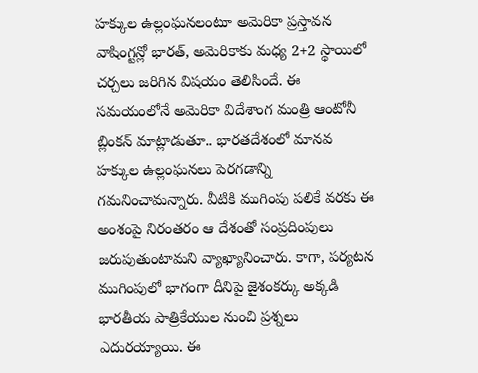హక్కుల ఉల్లంఘనలంటూ అమెరికా ప్రస్తావన
వాషింగ్టన్లో భారత్, అమెరికాకు మధ్య 2+2 స్థాయిలో చర్చలు జరిగిన విషయం తెలిసిందే. ఈ సమయంలోనే అమెరికా విదేశాంగ మంత్రి ఆంటోనీ బ్లింకన్ మాట్లాడుతూ.. భారతదేశంలో మానవ హక్కుల ఉల్లంఘనలు పెరగడాన్ని గమనించామన్నారు. వీటికి ముగింపు పలికే వరకు ఈ అంశంపై నిరంతరం ఆ దేశంతో సంప్రదింపులు జరుపుతుంటామని వ్యాఖ్యానించారు. కాగా, పర్యటన ముగింపులో భాగంగా దీనిపై జైశంకర్కు అక్కడి భారతీయ పాత్రికేయుల నుంచి ప్రశ్నలు ఎదురయ్యాయి. ఈ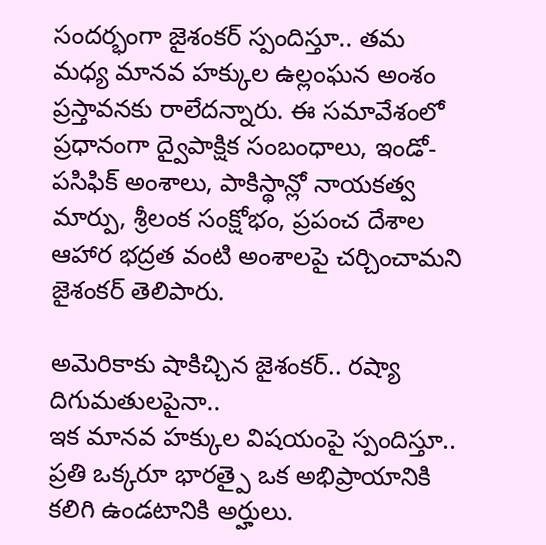సందర్భంగా జైశంకర్ స్పందిస్తూ.. తమ మధ్య మానవ హక్కుల ఉల్లంఘన అంశం ప్రస్తావనకు రాలేదన్నారు. ఈ సమావేశంలో ప్రధానంగా ద్వైపాక్షిక సంబంధాలు, ఇండో-పసిఫిక్ అంశాలు, పాకిస్థాన్లో నాయకత్వ మార్పు, శ్రీలంక సంక్షోభం, ప్రపంచ దేశాల ఆహార భద్రత వంటి అంశాలపై చర్చించామని జైశంకర్ తెలిపారు.

అమెరికాకు షాకిచ్చిన జైశంకర్.. రష్యా దిగుమతులపైనా..
ఇక మానవ హక్కుల విషయంపై స్పందిస్తూ.. ప్రతి ఒక్కరూ భారత్పై ఒక అభిప్రాయానికి కలిగి ఉండటానికి అర్హులు.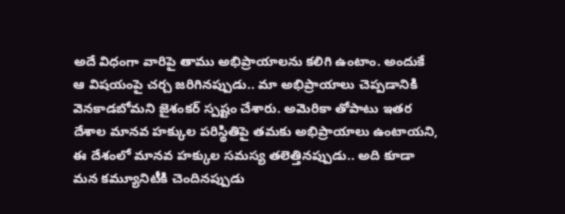అదే విధంగా వారిపై తాము అభిప్రాయాలను కలిగి ఉంటాం. అందుకే ఆ విషయంపై చర్చ జరిగినప్పుడు.. మా అభిప్రాయాలు చెప్పడానికి వెనకాడబోమని జైశంకర్ స్పష్టం చేశారు. అమెరికా తోపాటు ఇతర దేశాల మానవ హక్కుల పరిస్థితిపై తమకు అభిప్రాయాలు ఉంటాయని, ఈ దేశంలో మానవ హక్కుల సమస్య తలెత్తినప్పుడు.. అది కూడా మన కమ్యూనిటీకి చెందినప్పుడు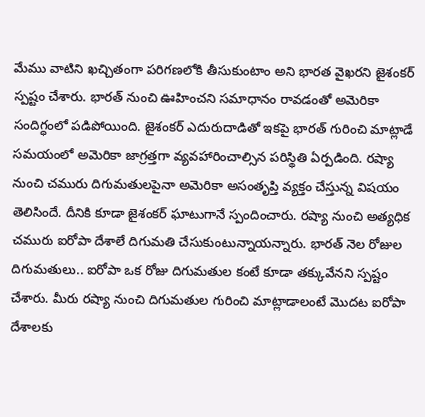మేము వాటిని ఖచ్చితంగా పరిగణలోకి తీసుకుంటాం అని భారత వైఖరని జైశంకర్ స్పష్టం చేశారు. భారత్ నుంచి ఊహించని సమాధానం రావడంతో అమెరికా సందిగ్ధంలో పడిపోయింది. జైశంకర్ ఎదురుదాడితో ఇకపై భారత్ గురించి మాట్లాడే సమయంలో అమెరికా జాగ్రత్తగా వ్యవహారించాల్సిన పరిస్థితి ఏర్పడింది. రష్యా నుంచి చమురు దిగుమతులపైనా అమెరికా అసంతృప్తి వ్యక్తం చేస్తున్న విషయం తెలిసిందే. దీనికి కూడా జైశంకర్ ఘాటుగానే స్పందించారు. రష్యా నుంచి అత్యధిక చమురు ఐరోపా దేశాలే దిగుమతి చేసుకుంటున్నాయన్నారు. భారత్ నెల రోజుల దిగుమతులు.. ఐరోపా ఒక రోజు దిగుమతుల కంటే కూడా తక్కువేనని స్పష్టం చేశారు. మీరు రష్యా నుంచి దిగుమతుల గురించి మాట్లాడాలంటే మొదట ఐరోపా దేశాలకు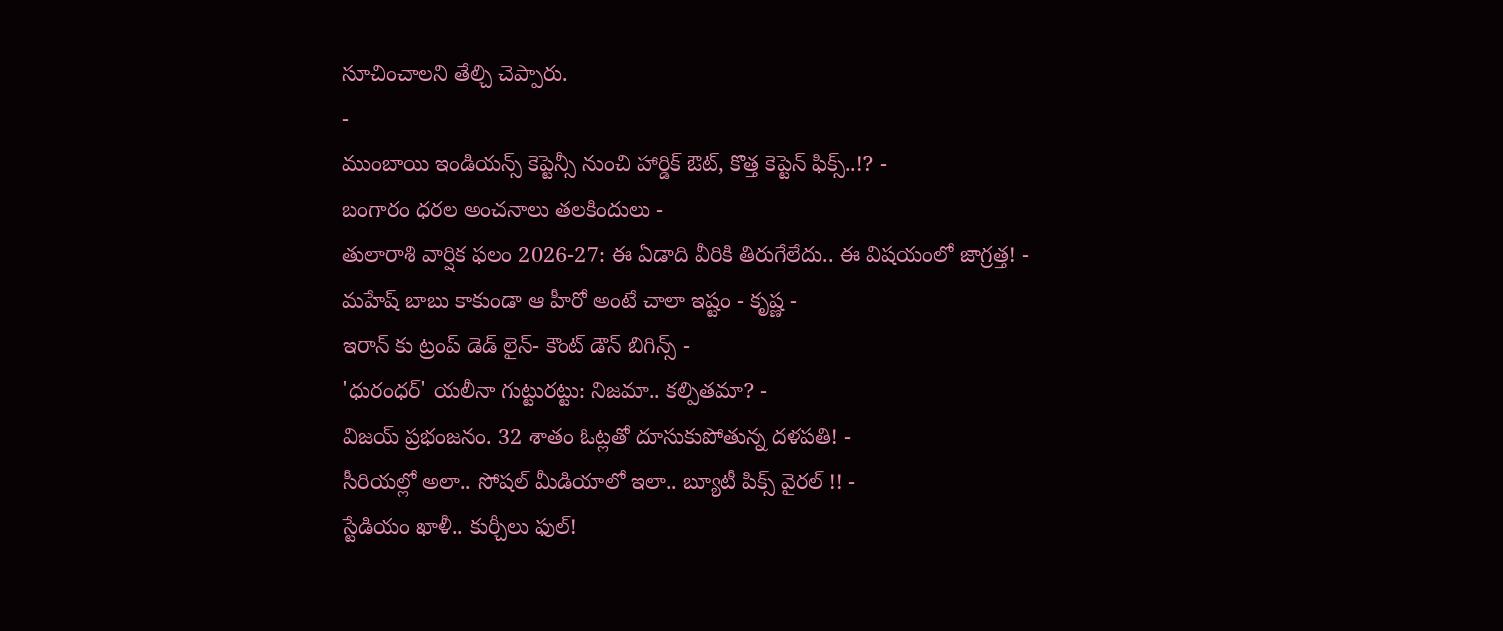సూచించాలని తేల్చి చెప్పారు.
-
ముంబాయి ఇండియన్స్ కెప్టెన్సీ నుంచి హార్డిక్ ఔట్, కొత్త కెప్టెన్ ఫిక్స్..!? -
బంగారం ధరల అంచనాలు తలకిందులు -
తులారాశి వార్షిక ఫలం 2026-27: ఈ ఏడాది వీరికి తిరుగేలేదు.. ఈ విషయంలో జాగ్రత్త! -
మహేష్ బాబు కాకుండా ఆ హీరో అంటే చాలా ఇష్టం - కృష్ణ -
ఇరాన్ కు ట్రంప్ డెడ్ లైన్- కౌంట్ డౌన్ బిగిన్స్ -
'ధురంధర్' యలీనా గుట్టురట్టు: నిజమా.. కల్పితమా? -
విజయ్ ప్రభంజనం. 32 శాతం ఓట్లతో దూసుకుపోతున్న దళపతి! -
సీరియల్లో అలా.. సోషల్ మీడియాలో ఇలా.. బ్యూటీ పిక్స్ వైరల్ !! -
స్టేడియం ఖాళీ.. కుర్చీలు ఫుల్!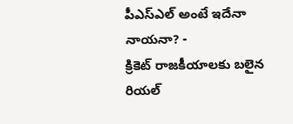పీఎస్ఎల్ అంటే ఇదేనా నాయనా? -
క్రికెట్ రాజకీయాలకు బలైన రియల్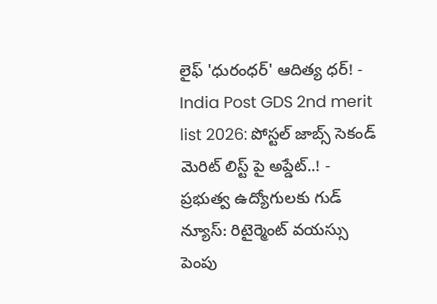లైఫ్ 'ధురంధర్' ఆదిత్య ధర్! -
India Post GDS 2nd merit list 2026: పోస్టల్ జాబ్స్ సెకండ్ మెరిట్ లిస్ట్ పై అప్డేట్..! -
ప్రభుత్వ ఉద్యోగులకు గుడ్ న్యూస్: రిటైర్మెంట్ వయస్సు పెంపు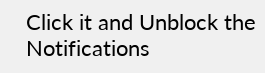Click it and Unblock the Notifications